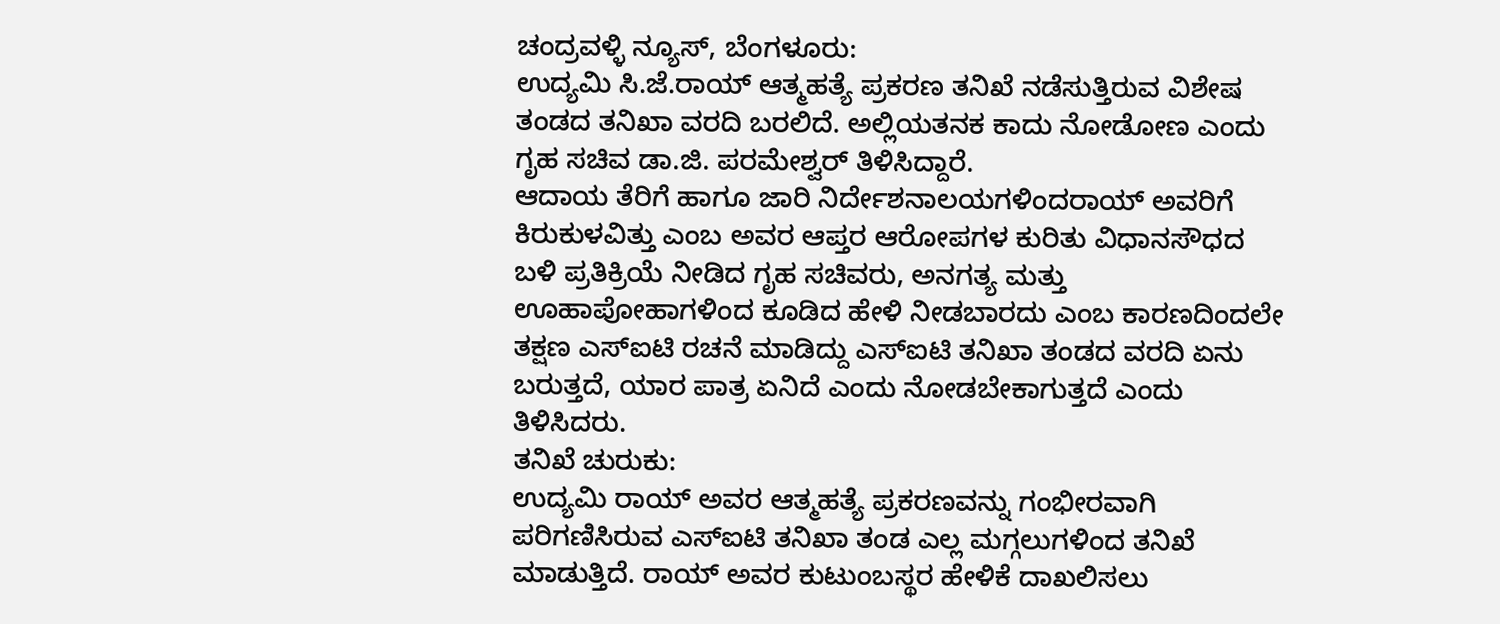ಚಂದ್ರವಳ್ಳಿ ನ್ಯೂಸ್, ಬೆಂಗಳೂರು:
ಉದ್ಯಮಿ ಸಿ.ಜೆ.ರಾಯ್ ಆತ್ಮಹತ್ಯೆ ಪ್ರಕರಣ ತನಿಖೆ ನಡೆಸುತ್ತಿರುವ ವಿಶೇಷ ತಂಡದ ತನಿಖಾ ವರದಿ ಬರಲಿದೆ. ಅಲ್ಲಿಯತನಕ ಕಾದು ನೋಡೋಣ ಎಂದು ಗೃಹ ಸಚಿವ ಡಾ.ಜಿ. ಪರಮೇಶ್ವರ್ ತಿಳಿಸಿದ್ದಾರೆ.
ಆದಾಯ ತೆರಿಗೆ ಹಾಗೂ ಜಾರಿ ನಿರ್ದೇಶನಾಲಯಗಳಿಂದರಾಯ್ ಅವರಿಗೆ ಕಿರುಕುಳವಿತ್ತು ಎಂಬ ಅವರ ಆಪ್ತರ ಆರೋಪಗಳ ಕುರಿತು ವಿಧಾನಸೌಧದ ಬಳಿ ಪ್ರತಿಕ್ರಿಯೆ ನೀಡಿದ ಗೃಹ ಸಚಿವರು, ಅನಗತ್ಯ ಮತ್ತು ಊಹಾಪೋಹಾಗಳಿಂದ ಕೂಡಿದ ಹೇಳಿ ನೀಡಬಾರದು ಎಂಬ ಕಾರಣದಿಂದಲೇ ತಕ್ಷಣ ಎಸ್ಐಟಿ ರಚನೆ ಮಾಡಿದ್ದು ಎಸ್ಐಟಿ ತನಿಖಾ ತಂಡದ ವರದಿ ಏನು ಬರುತ್ತದೆ, ಯಾರ ಪಾತ್ರ ಏನಿದೆ ಎಂದು ನೋಡಬೇಕಾಗುತ್ತದೆ ಎಂದು ತಿಳಿಸಿದರು.
ತನಿಖೆ ಚುರುಕು:
ಉದ್ಯಮಿ ರಾಯ್ ಅವರ ಆತ್ಮಹತ್ಯೆ ಪ್ರಕರಣವನ್ನು ಗಂಭೀರವಾಗಿ ಪರಿಗಣಿಸಿರುವ ಎಸ್ಐಟಿ ತನಿಖಾ ತಂಡ ಎಲ್ಲ ಮಗ್ಗಲುಗಳಿಂದ ತನಿಖೆ ಮಾಡುತ್ತಿದೆ. ರಾಯ್ ಅವರ ಕುಟುಂಬಸ್ಥರ ಹೇಳಿಕೆ ದಾಖಲಿಸಲು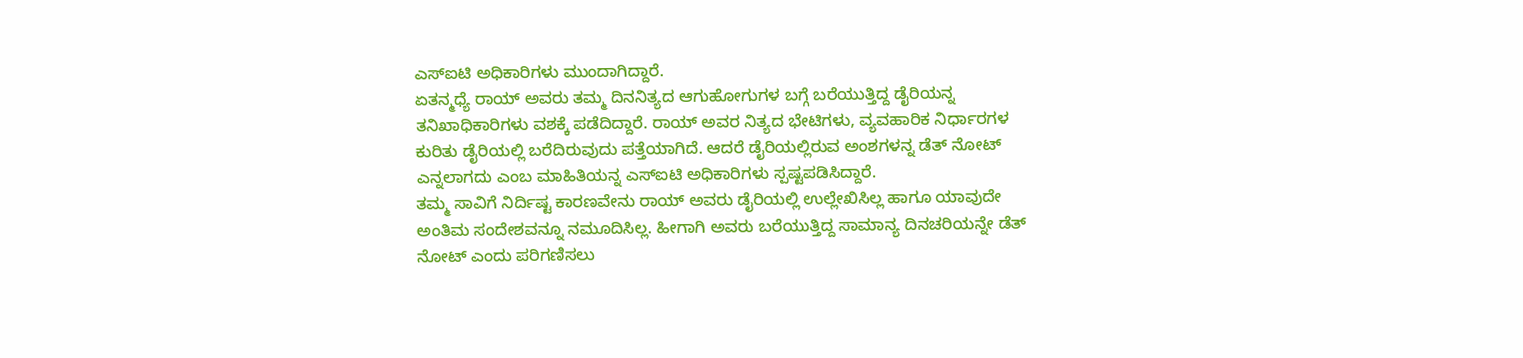ಎಸ್ಐಟಿ ಅಧಿಕಾರಿಗಳು ಮುಂದಾಗಿದ್ದಾರೆ.
ಏತನ್ಮಧ್ಯೆ ರಾಯ್ ಅವರು ತಮ್ಮ ದಿನನಿತ್ಯದ ಆಗುಹೋಗುಗಳ ಬಗ್ಗೆ ಬರೆಯುತ್ತಿದ್ದ ಡೈರಿಯನ್ನ ತನಿಖಾಧಿಕಾರಿಗಳು ವಶಕ್ಕೆ ಪಡೆದಿದ್ದಾರೆ. ರಾಯ್ ಅವರ ನಿತ್ಯದ ಭೇಟಿಗಳು, ವ್ಯವಹಾರಿಕ ನಿರ್ಧಾರಗಳ ಕುರಿತು ಡೈರಿಯಲ್ಲಿ ಬರೆದಿರುವುದು ಪತ್ತೆಯಾಗಿದೆ. ಆದರೆ ಡೈರಿಯಲ್ಲಿರುವ ಅಂಶಗಳನ್ನ ಡೆತ್ ನೋಟ್ ಎನ್ನಲಾಗದು ಎಂಬ ಮಾಹಿತಿಯನ್ನ ಎಸ್ಐಟಿ ಅಧಿಕಾರಿಗಳು ಸ್ಪಷ್ಟಪಡಿಸಿದ್ದಾರೆ.
ತಮ್ಮ ಸಾವಿಗೆ ನಿರ್ದಿಷ್ಟ ಕಾರಣವೇನು ರಾಯ್ ಅವರು ಡೈರಿಯಲ್ಲಿ ಉಲ್ಲೇಖಿಸಿಲ್ಲ ಹಾಗೂ ಯಾವುದೇ ಅಂತಿಮ ಸಂದೇಶವನ್ನೂ ನಮೂದಿಸಿಲ್ಲ. ಹೀಗಾಗಿ ಅವರು ಬರೆಯುತ್ತಿದ್ದ ಸಾಮಾನ್ಯ ದಿನಚರಿಯನ್ನೇ ಡೆತ್ ನೋಟ್ ಎಂದು ಪರಿಗಣಿಸಲು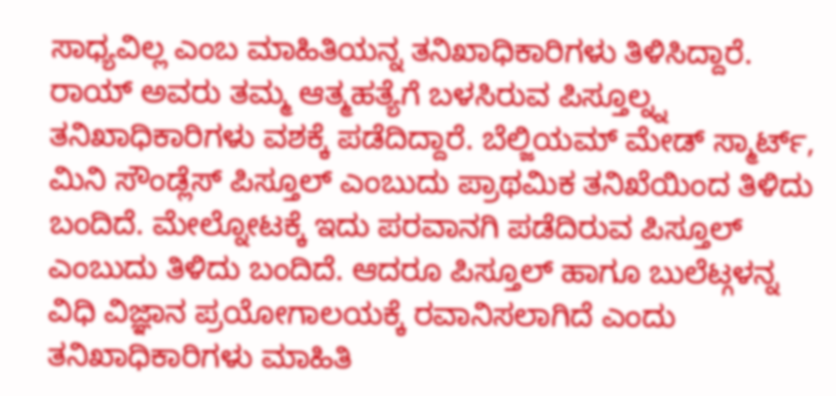ಸಾಧ್ಯವಿಲ್ಲ ಎಂಬ ಮಾಹಿತಿಯನ್ನ ತನಿಖಾಧಿಕಾರಿಗಳು ತಿಳಿಸಿದ್ದಾರೆ.
ರಾಯ್ ಅವರು ತಮ್ಮ ಆತ್ಮಹತ್ಯೆಗೆ ಬಳಸಿರುವ ಪಿಸ್ತೂಲ್ನ್ನ ತನಿಖಾಧಿಕಾರಿಗಳು ವಶಕ್ಕೆ ಪಡೆದಿದ್ದಾರೆ. ಬೆಲ್ಜಿಯಮ್ ಮೇಡ್ ಸ್ಮಾರ್ಟ್, ಮಿನಿ ಸೌಂಡ್ಲೆಸ್ ಪಿಸ್ತೂಲ್ ಎಂಬುದು ಪ್ರಾಥಮಿಕ ತನಿಖೆಯಿಂದ ತಿಳಿದು ಬಂದಿದೆ. ಮೇಲ್ನೋಟಕ್ಕೆ ಇದು ಪರವಾನಗಿ ಪಡೆದಿರುವ ಪಿಸ್ತೂಲ್ ಎಂಬುದು ತಿಳಿದು ಬಂದಿದೆ. ಆದರೂ ಪಿಸ್ತೂಲ್ ಹಾಗೂ ಬುಲೆಟ್ಗಳನ್ನ ವಿಧಿ ವಿಜ್ಞಾನ ಪ್ರಯೋಗಾಲಯಕ್ಕೆ ರವಾನಿಸಲಾಗಿದೆ ಎಂದು ತನಿಖಾಧಿಕಾರಿಗಳು ಮಾಹಿತಿ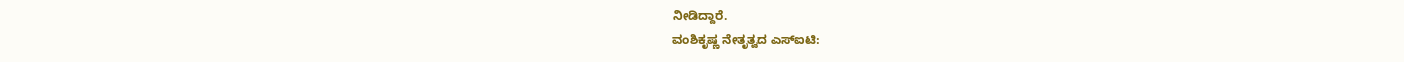ನೀಡಿದ್ದಾರೆ.
ವಂಶಿಕೃಷ್ಣ ನೇತೃತ್ವದ ಎಸ್ಐಟಿ: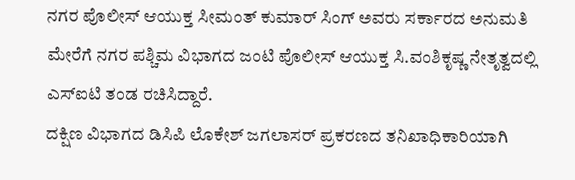ನಗರ ಪೊಲೀಸ್ ಆಯುಕ್ತ ಸೀಮಂತ್ ಕುಮಾರ್ ಸಿಂಗ್ ಅವರು ಸರ್ಕಾರದ ಅನುಮತಿ ಮೇರೆಗೆ ನಗರ ಪಶ್ಚಿಮ ವಿಭಾಗದ ಜಂಟಿ ಪೊಲೀಸ್ ಆಯುಕ್ತ ಸಿ.ವಂಶಿಕೃಷ್ಣ ನೇತೃತ್ವದಲ್ಲಿ ಎಸ್ಐಟಿ ತಂಡ ರಚಿಸಿದ್ದಾರೆ.
ದಕ್ಷಿಣ ವಿಭಾಗದ ಡಿಸಿಪಿ ಲೊಕೇಶ್ ಜಗಲಾಸರ್ ಪ್ರಕರಣದ ತನಿಖಾಧಿಕಾರಿಯಾಗಿ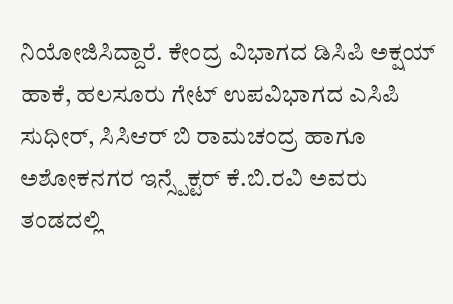ನಿಯೋಜಿಸಿದ್ದಾರೆ. ಕೇಂದ್ರ ವಿಭಾಗದ ಡಿಸಿಪಿ ಅಕ್ಷಯ್ ಹಾಕೆ, ಹಲಸೂರು ಗೇಟ್ ಉಪವಿಭಾಗದ ಎಸಿಪಿ ಸುಧೀರ್, ಸಿಸಿಆರ್ ಬಿ ರಾಮಚಂದ್ರ ಹಾಗೂ ಅಶೋಕನಗರ ಇನ್ಸ್ಪೆಕ್ಟರ್ ಕೆ.ಬಿ.ರವಿ ಅವರು ತಂಡದಲ್ಲಿ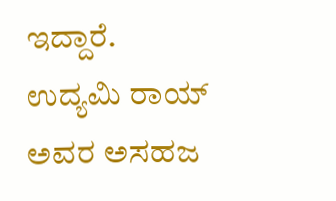ಇದ್ದಾರೆ.
ಉದ್ಯಮಿ ರಾಯ್ ಅವರ ಅಸಹಜ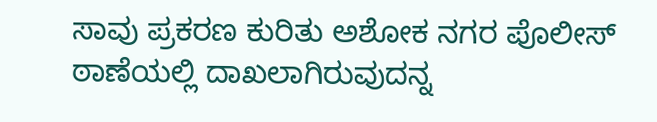ಸಾವು ಪ್ರಕರಣ ಕುರಿತು ಅಶೋಕ ನಗರ ಪೊಲೀಸ್ ಠಾಣೆಯಲ್ಲಿ ದಾಖಲಾಗಿರುವುದನ್ನ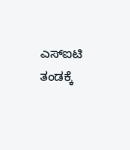ಎಸ್ಐಟಿ ತಂಡಕ್ಕೆ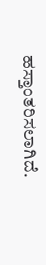ಹಸ್ತಾಂತರಿಸಲಾಗಿದೆ.